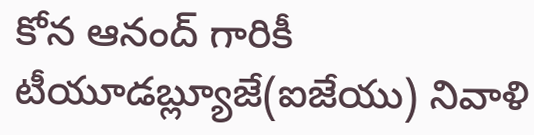కోన ఆనంద్ గారికీ టీయూడబ్ల్యూజే(ఐజేయు) నివాళి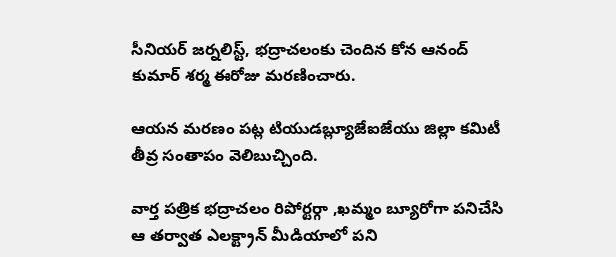సీనియర్ జర్నలిస్ట్, భద్రాచలంకు చెందిన కోన ఆనంద్ కుమార్ శర్మ ఈరోజు మరణించారు.

ఆయన మరణం పట్ల టియుడబ్ల్యూజేఐజేయు జిల్లా కమిటీ తీవ్ర సంతాపం వెలిబుచ్చింది.

వార్త పత్రిక భద్రాచలం రిపోర్టర్గా ,ఖమ్మం బ్యూరోగా పనిచేసి ఆ తర్వాత ఎలక్ట్రాన్ మీడియాలో పని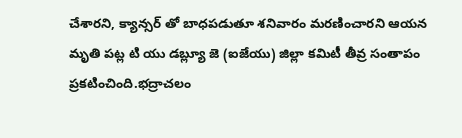చేశారని, క్యాన్సర్ తో బాధపడుతూ శనివారం మరణించారని ఆయన మృతి పట్ల టి యు డబ్ల్యూ జె (ఐజేయు) జిల్లా కమిటీ తీవ్ర సంతాపం ప్రకటించింది.భద్రాచలం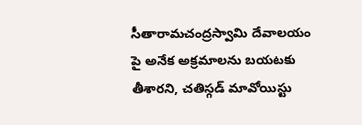సీతారామచంద్రస్వామి దేవాలయం పై అనేక అక్రమాలను బయటకు తీశారని, చతిస్గడ్ మావోయిస్టు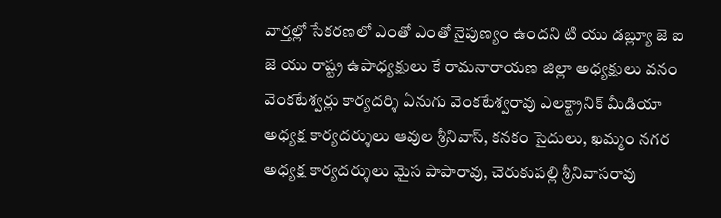వార్తల్లో సేకరణలో ఎంతో ఎంతో నైపుణ్యం ఉందని టి యు డబ్ల్యూ జె ఐ జె యు రాష్ట్ర ఉపాధ్యక్షులు కే రామనారాయణ జిల్లా అధ్యక్షులు వనం వెంకటేశ్వర్లు కార్యదర్శి ఏనుగు వెంకటేశ్వరావు ఎలక్ట్రానిక్ మీడియా అధ్యక్ష కార్యదర్శులు ఆవుల శ్రీనివాస్, కనకం సైదులు, ఖమ్మం నగర అధ్యక్ష కార్యదర్శులు మైస పాపారావు, చెరుకుపల్లి శ్రీనివాసరావు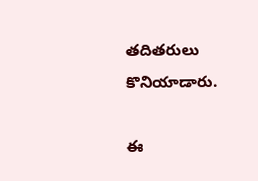తదితరులు కొనియాడారు.

ఈ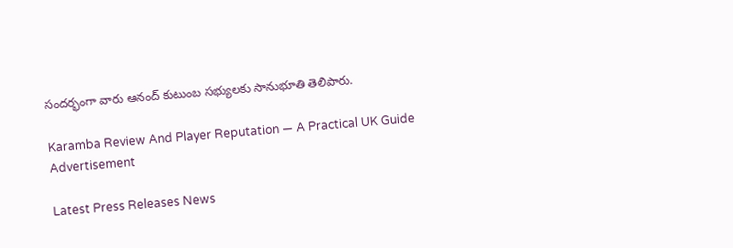సందర్భంగా వారు ఆనంద్ కుటుంబ సభ్యులకు సానుభూతి తెలిపారు.

Karamba Review And Player Reputation — A Practical UK Guide
Advertisement

Latest Press Releases News